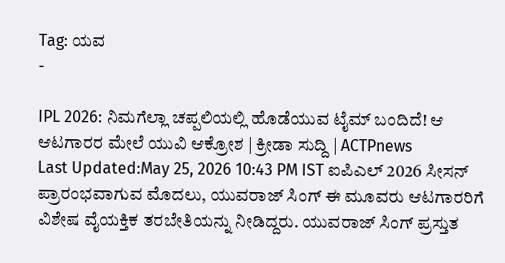Tag: ಯವ
-

IPL 2026: ನಿಮಗೆಲ್ಲಾ ಚಪ್ಪಲಿಯಲ್ಲಿ ಹೊಡೆಯುವ ಟೈಮ್ ಬಂದಿದೆ! ಆ ಆಟಗಾರರ ಮೇಲೆ ಯುವಿ ಆಕ್ರೋಶ | ಕ್ರೀಡಾ ಸುದ್ದಿ | ACTPnews
Last Updated:May 25, 2026 10:43 PM IST ಐಪಿಎಲ್ 2026 ಸೀಸನ್ ಪ್ರಾರಂಭವಾಗುವ ಮೊದಲು, ಯುವರಾಜ್ ಸಿಂಗ್ ಈ ಮೂವರು ಆಟಗಾರರಿಗೆ ವಿಶೇಷ ವೈಯಕ್ತಿಕ ತರಬೇತಿಯನ್ನು ನೀಡಿದ್ದರು. ಯುವರಾಜ್ ಸಿಂಗ್ ಪ್ರಸ್ತುತ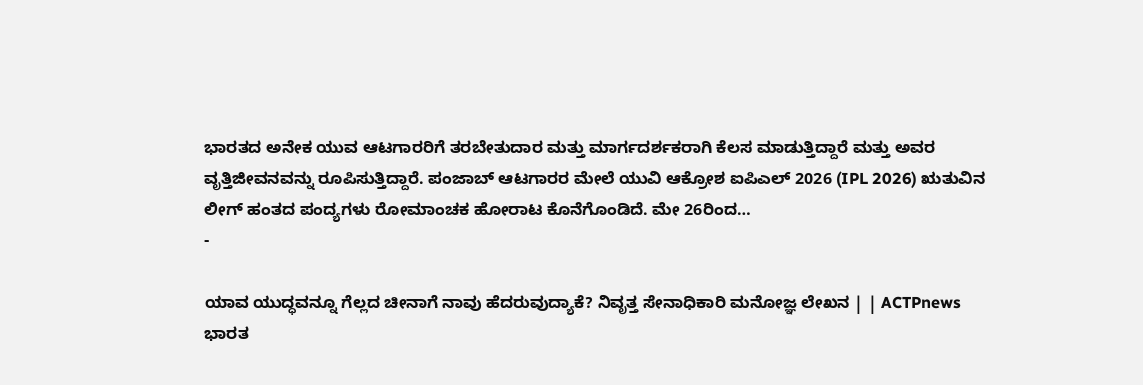ಭಾರತದ ಅನೇಕ ಯುವ ಆಟಗಾರರಿಗೆ ತರಬೇತುದಾರ ಮತ್ತು ಮಾರ್ಗದರ್ಶಕರಾಗಿ ಕೆಲಸ ಮಾಡುತ್ತಿದ್ದಾರೆ ಮತ್ತು ಅವರ ವೃತ್ತಿಜೀವನವನ್ನು ರೂಪಿಸುತ್ತಿದ್ದಾರೆ. ಪಂಜಾಬ್ ಆಟಗಾರರ ಮೇಲೆ ಯುವಿ ಆಕ್ರೋಶ ಐಪಿಎಲ್ 2026 (IPL 2026) ಋತುವಿನ ಲೀಗ್ ಹಂತದ ಪಂದ್ಯಗಳು ರೋಮಾಂಚಕ ಹೋರಾಟ ಕೊನೆಗೊಂಡಿದೆ. ಮೇ 26ರಿಂದ…
-

ಯಾವ ಯುದ್ಧವನ್ನೂ ಗೆಲ್ಲದ ಚೀನಾಗೆ ನಾವು ಹೆದರುವುದ್ಯಾಕೆ? ನಿವೃತ್ತ ಸೇನಾಧಿಕಾರಿ ಮನೋಜ್ಞ ಲೇಖನ | | ACTPnews
ಭಾರತ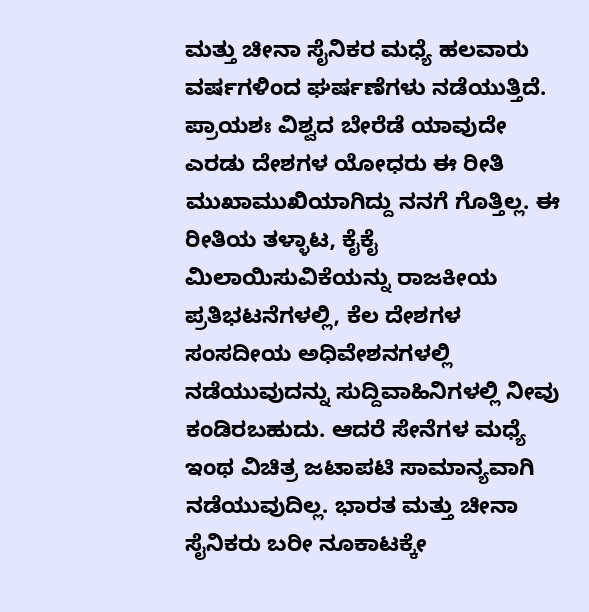ಮತ್ತು ಚೀನಾ ಸೈನಿಕರ ಮಧ್ಯೆ ಹಲವಾರು ವರ್ಷಗಳಿಂದ ಘರ್ಷಣೆಗಳು ನಡೆಯುತ್ತಿದೆ. ಪ್ರಾಯಶಃ ವಿಶ್ವದ ಬೇರೆಡೆ ಯಾವುದೇ ಎರಡು ದೇಶಗಳ ಯೋಧರು ಈ ರೀತಿ ಮುಖಾಮುಖಿಯಾಗಿದ್ದು ನನಗೆ ಗೊತ್ತಿಲ್ಲ. ಈ ರೀತಿಯ ತಳ್ಳಾಟ, ಕೈಕೈ ಮಿಲಾಯಿಸುವಿಕೆಯನ್ನು ರಾಜಕೀಯ ಪ್ರತಿಭಟನೆಗಳಲ್ಲಿ, ಕೆಲ ದೇಶಗಳ ಸಂಸದೀಯ ಅಧಿವೇಶನಗಳಲ್ಲಿ ನಡೆಯುವುದನ್ನು ಸುದ್ದಿವಾಹಿನಿಗಳಲ್ಲಿ ನೀವು ಕಂಡಿರಬಹುದು. ಆದರೆ ಸೇನೆಗಳ ಮಧ್ಯೆ ಇಂಥ ವಿಚಿತ್ರ ಜಟಾಪಟಿ ಸಾಮಾನ್ಯವಾಗಿ ನಡೆಯುವುದಿಲ್ಲ. ಭಾರತ ಮತ್ತು ಚೀನಾ ಸೈನಿಕರು ಬರೀ ನೂಕಾಟಕ್ಕೇ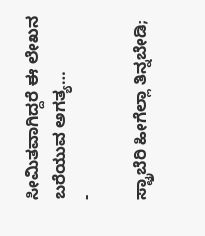ಸೀಮಿತವಾಗಿದ್ದರೆ ಈ ಲೇಖನ ಬರೆಯುವ ಅಗತ್ಯ…
-

ಸ್ಟ್ರಾಬೆರಿ ಹೀಗೆಲ್ಲಾ ತಿನ್ನಬೇಡಿ;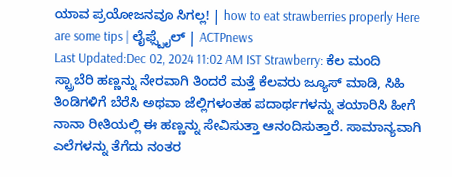ಯಾವ ಪ್ರಯೋಜನವೂ ಸಿಗಲ್ಲ! | how to eat strawberries properly Here are some tips | ಲೈಫ್ಸ್ಟೈಲ್ | ACTPnews
Last Updated:Dec 02, 2024 11:02 AM IST Strawberry: ಕೆಲ ಮಂದಿ ಸ್ಟ್ರಾಬೆರಿ ಹಣ್ಣನ್ನು ನೇರವಾಗಿ ತಿಂದರೆ ಮತ್ತೆ ಕೆಲವರು ಜ್ಯೂಸ್ ಮಾಡಿ, ಸಿಹಿ ತಿಂಡಿಗಳಿಗೆ ಬೆರೆಸಿ ಅಥವಾ ಜೆಲ್ಲಿಗಳಂತಹ ಪದಾರ್ಥಗಳನ್ನು ತಯಾರಿಸಿ ಹೀಗೆ ನಾನಾ ರೀತಿಯಲ್ಲಿ ಈ ಹಣ್ಣನ್ನು ಸೇವಿಸುತ್ತಾ ಆನಂದಿಸುತ್ತಾರೆ. ಸಾಮಾನ್ಯವಾಗಿ ಎಲೆಗಳನ್ನು ತೆಗೆದು ನಂತರ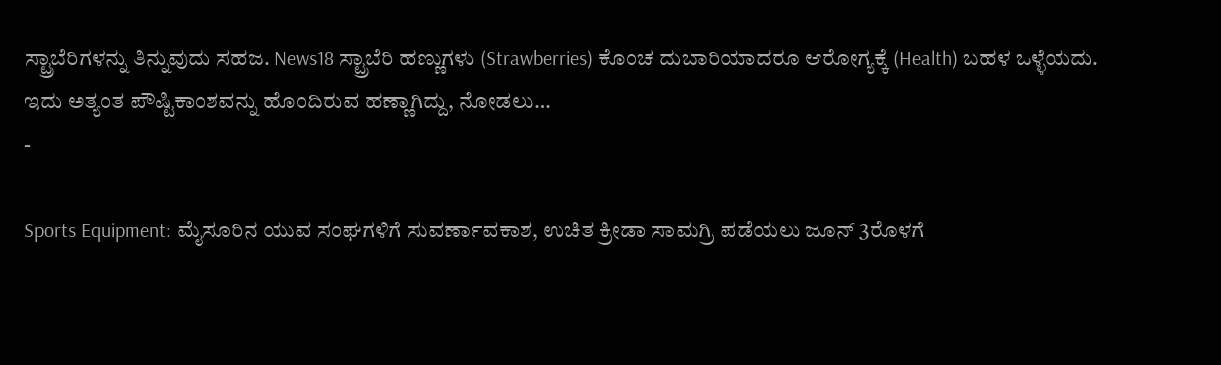ಸ್ಟ್ರಾಬೆರಿಗಳನ್ನು ತಿನ್ನುವುದು ಸಹಜ. News18 ಸ್ಟ್ರಾಬೆರಿ ಹಣ್ಣುಗಳು (Strawberries) ಕೊಂಚ ದುಬಾರಿಯಾದರೂ ಆರೋಗ್ಯಕ್ಕೆ (Health) ಬಹಳ ಒಳ್ಳೆಯದು. ಇದು ಅತ್ಯಂತ ಪೌಷ್ಟಿಕಾಂಶವನ್ನು ಹೊಂದಿರುವ ಹಣ್ಣಾಗಿದ್ದು, ನೋಡಲು…
-

Sports Equipment: ಮೈಸೂರಿನ ಯುವ ಸಂಘಗಳಿಗೆ ಸುವರ್ಣಾವಕಾಶ, ಉಚಿತ ಕ್ರೀಡಾ ಸಾಮಗ್ರಿ ಪಡೆಯಲು ಜೂನ್ 3ರೊಳಗೆ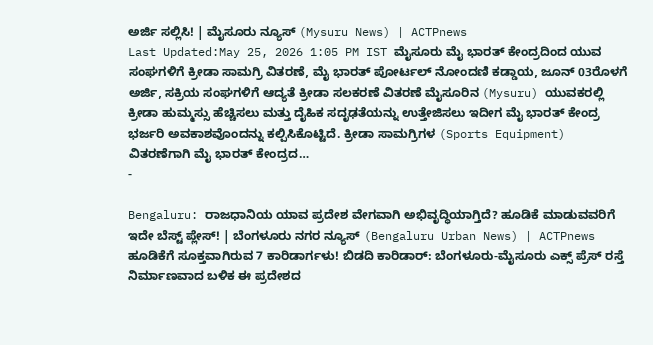ಅರ್ಜಿ ಸಲ್ಲಿಸಿ! | ಮೈಸೂರು ನ್ಯೂಸ್ (Mysuru News) | ACTPnews
Last Updated:May 25, 2026 1:05 PM IST ಮೈಸೂರು ಮೈ ಭಾರತ್ ಕೇಂದ್ರದಿಂದ ಯುವ ಸಂಘಗಳಿಗೆ ಕ್ರೀಡಾ ಸಾಮಗ್ರಿ ವಿತರಣೆ, ಮೈ ಭಾರತ್ ಪೋರ್ಟಲ್ ನೋಂದಣಿ ಕಡ್ಡಾಯ, ಜೂನ್ 03ರೊಳಗೆ ಅರ್ಜಿ, ಸಕ್ರಿಯ ಸಂಘಗಳಿಗೆ ಆದ್ಯತೆ ಕ್ರೀಡಾ ಸಲಕರಣೆ ವಿತರಣೆ ಮೈಸೂರಿನ (Mysuru) ಯುವಕರಲ್ಲಿ ಕ್ರೀಡಾ ಹುಮ್ಮಸ್ಸು ಹೆಚ್ಚಿಸಲು ಮತ್ತು ದೈಹಿಕ ಸದೃಢತೆಯನ್ನು ಉತ್ತೇಜಿಸಲು ಇದೀಗ ಮೈ ಭಾರತ್ ಕೇಂದ್ರ ಭರ್ಜರಿ ಅವಕಾಶವೊಂದನ್ನು ಕಲ್ಪಿಸಿಕೊಟ್ಟಿದೆ. ಕ್ರೀಡಾ ಸಾಮಗ್ರಿಗಳ (Sports Equipment) ವಿತರಣೆಗಾಗಿ ಮೈ ಭಾರತ್ ಕೇಂದ್ರದ…
-

Bengaluru: ರಾಜಧಾನಿಯ ಯಾವ ಪ್ರದೇಶ ವೇಗವಾಗಿ ಅಭಿವೃದ್ಧಿಯಾಗ್ತಿದೆ? ಹೂಡಿಕೆ ಮಾಡುವವರಿಗೆ ಇದೇ ಬೆಸ್ಟ್ ಪ್ಲೇಸ್! | ಬೆಂಗಳೂರು ನಗರ ನ್ಯೂಸ್ (Bengaluru Urban News) | ACTPnews
ಹೂಡಿಕೆಗೆ ಸೂಕ್ತವಾಗಿರುವ 7 ಕಾರಿಡಾರ್ಗಳು! ಬಿಡದಿ ಕಾರಿಡಾರ್: ಬೆಂಗಳೂರು-ಮೈಸೂರು ಎಕ್ಸ್ ಪ್ರೆಸ್ ರಸ್ತೆ ನಿರ್ಮಾಣವಾದ ಬಳಿಕ ಈ ಪ್ರದೇಶದ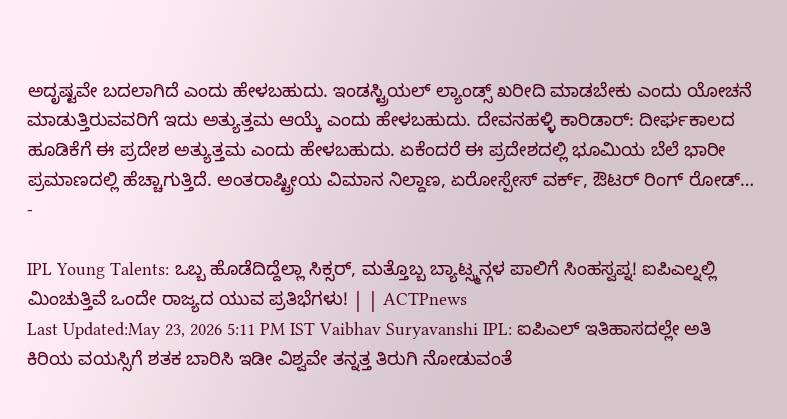ಅದೃಷ್ಟವೇ ಬದಲಾಗಿದೆ ಎಂದು ಹೇಳಬಹುದು. ಇಂಡಸ್ಟ್ರಿಯಲ್ ಲ್ಯಾಂಡ್ಸ್ ಖರೀದಿ ಮಾಡಬೇಕು ಎಂದು ಯೋಚನೆ ಮಾಡುತ್ತಿರುವವರಿಗೆ ಇದು ಅತ್ಯುತ್ತಮ ಆಯ್ಕೆ ಎಂದು ಹೇಳಬಹುದು. ದೇವನಹಳ್ಳಿ ಕಾರಿಡಾರ್: ದೀರ್ಘಕಾಲದ ಹೂಡಿಕೆಗೆ ಈ ಪ್ರದೇಶ ಅತ್ಯುತ್ತಮ ಎಂದು ಹೇಳಬಹುದು. ಏಕೆಂದರೆ ಈ ಪ್ರದೇಶದಲ್ಲಿ ಭೂಮಿಯ ಬೆಲೆ ಭಾರೀ ಪ್ರಮಾಣದಲ್ಲಿ ಹೆಚ್ಚಾಗುತ್ತಿದೆ. ಅಂತರಾಷ್ಟ್ರೀಯ ವಿಮಾನ ನಿಲ್ದಾಣ, ಏರೋಸ್ಪೇಸ್ ವರ್ಕ್, ಔಟರ್ ರಿಂಗ್ ರೋಡ್…
-

IPL Young Talents: ಒಬ್ಬ ಹೊಡೆದಿದ್ದೆಲ್ಲಾ ಸಿಕ್ಸರ್, ಮತ್ತೊಬ್ಬ ಬ್ಯಾಟ್ಸ್ಮನ್ಗಳ ಪಾಲಿಗೆ ಸಿಂಹಸ್ವಪ್ನ! ಐಪಿಎಲ್ನಲ್ಲಿ ಮಿಂಚುತ್ತಿವೆ ಒಂದೇ ರಾಜ್ಯದ ಯುವ ಪ್ರತಿಭೆಗಳು! | | ACTPnews
Last Updated:May 23, 2026 5:11 PM IST Vaibhav Suryavanshi IPL: ಐಪಿಎಲ್ ಇತಿಹಾಸದಲ್ಲೇ ಅತಿ ಕಿರಿಯ ವಯಸ್ಸಿಗೆ ಶತಕ ಬಾರಿಸಿ ಇಡೀ ವಿಶ್ವವೇ ತನ್ನತ್ತ ತಿರುಗಿ ನೋಡುವಂತೆ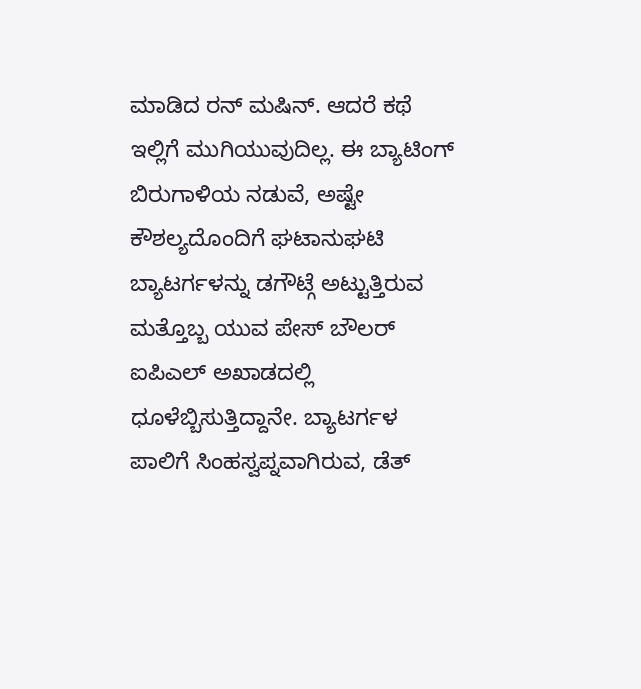ಮಾಡಿದ ರನ್ ಮಷಿನ್. ಆದರೆ ಕಥೆ ಇಲ್ಲಿಗೆ ಮುಗಿಯುವುದಿಲ್ಲ. ಈ ಬ್ಯಾಟಿಂಗ್ ಬಿರುಗಾಳಿಯ ನಡುವೆ, ಅಷ್ಟೇ ಕೌಶಲ್ಯದೊಂದಿಗೆ ಘಟಾನುಘಟಿ ಬ್ಯಾಟರ್ಗಳನ್ನು ಡಗೌಟ್ಗೆ ಅಟ್ಟುತ್ತಿರುವ ಮತ್ತೊಬ್ಬ ಯುವ ಪೇಸ್ ಬೌಲರ್ ಐಪಿಎಲ್ ಅಖಾಡದಲ್ಲಿ ಧೂಳೆಬ್ಬಿಸುತ್ತಿದ್ದಾನೇ. ಬ್ಯಾಟರ್ಗಳ ಪಾಲಿಗೆ ಸಿಂಹಸ್ವಪ್ನವಾಗಿರುವ, ಡೆತ್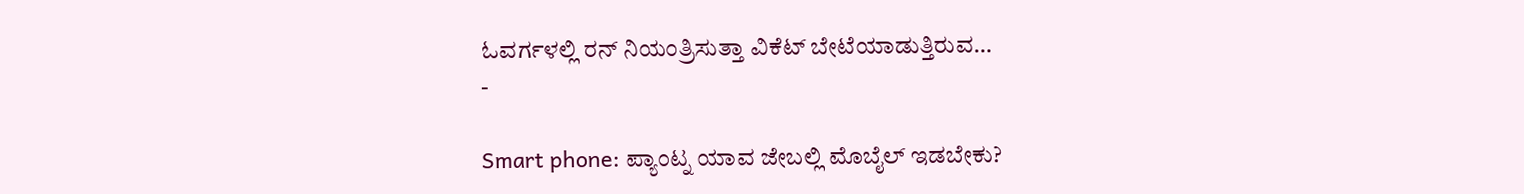ಓವರ್ಗಳಲ್ಲಿ ರನ್ ನಿಯಂತ್ರಿಸುತ್ತಾ ವಿಕೆಟ್ ಬೇಟೆಯಾಡುತ್ತಿರುವ…
-

Smart phone: ಪ್ಯಾಂಟ್ನ ಯಾವ ಜೇಬಲ್ಲಿ ಮೊಬೈಲ್ ಇಡಬೇಕು?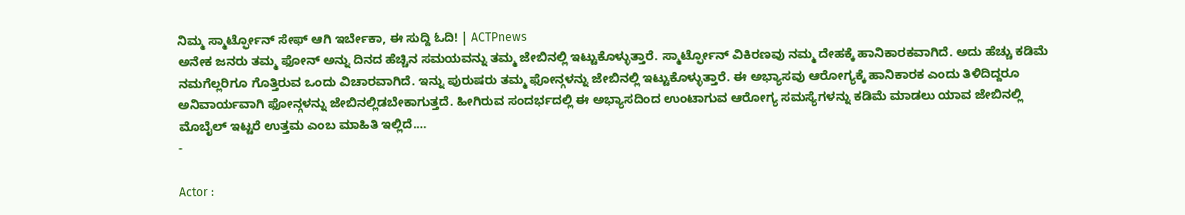ನಿಮ್ಮ ಸ್ಮಾರ್ಟ್ಫೋನ್ ಸೇಫ್ ಆಗಿ ಇರ್ಬೇಕಾ, ಈ ಸುದ್ದಿ ಓದಿ! | ACTPnews
ಅನೇಕ ಜನರು ತಮ್ಮ ಫೋನ್ ಅನ್ನು ದಿನದ ಹೆಚ್ಚಿನ ಸಮಯವನ್ನು ತಮ್ಮ ಜೇಬಿನಲ್ಲಿ ಇಟ್ಟುಕೊಳ್ಳುತ್ತಾರೆ. ಸ್ಮಾರ್ಟ್ಫೋನ್ ವಿಕಿರಣವು ನಮ್ಮ ದೇಹಕ್ಕೆ ಹಾನಿಕಾರಕವಾಗಿದೆ. ಅದು ಹೆಚ್ಚು ಕಡಿಮೆ ನಮಗೆಲ್ಲರಿಗೂ ಗೊತ್ತಿರುವ ಒಂದು ವಿಚಾರವಾಗಿದೆ. ಇನ್ನು ಪುರುಷರು ತಮ್ಮ ಫೋನ್ಗಳನ್ನು ಜೇಬಿನಲ್ಲಿ ಇಟ್ಟುಕೊಳ್ಳುತ್ತಾರೆ. ಈ ಅಭ್ಯಾಸವು ಆರೋಗ್ಯಕ್ಕೆ ಹಾನಿಕಾರಕ ಎಂದು ತಿಳಿದಿದ್ದರೂ ಅನಿವಾರ್ಯವಾಗಿ ಫೋನ್ಗಳನ್ನು ಜೇಬಿನಲ್ಲಿಡಬೇಕಾಗುತ್ತದೆ. ಹೀಗಿರುವ ಸಂದರ್ಭದಲ್ಲಿ ಈ ಅಭ್ಯಾಸದಿಂದ ಉಂಟಾಗುವ ಆರೋಗ್ಯ ಸಮಸ್ಯೆಗಳನ್ನು ಕಡಿಮೆ ಮಾಡಲು ಯಾವ ಜೇಬಿನಲ್ಲಿ ಮೊಬೈಲ್ ಇಟ್ಟರೆ ಉತ್ತಮ ಎಂಬ ಮಾಹಿತಿ ಇಲ್ಲಿದೆ.…
-

Actor :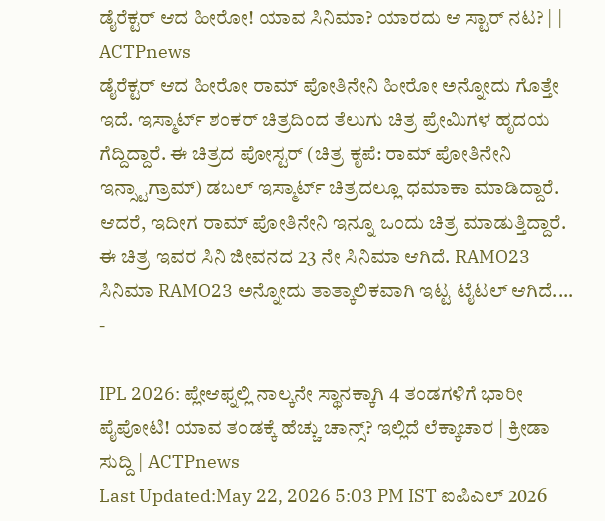ಡೈರೆಕ್ಟರ್ ಆದ ಹೀರೋ! ಯಾವ ಸಿನಿಮಾ? ಯಾರದು ಆ ಸ್ಟಾರ್ ನಟ? | | ACTPnews
ಡೈರೆಕ್ಟರ್ ಆದ ಹೀರೋ ರಾಮ್ ಪೋತಿನೇನಿ ಹೀರೋ ಅನ್ನೋದು ಗೊತ್ತೇ ಇದೆ. ಇಸ್ಮಾರ್ಟ್ ಶಂಕರ್ ಚಿತ್ರದಿಂದ ತೆಲುಗು ಚಿತ್ರ ಪ್ರೇಮಿಗಳ ಹೃದಯ ಗೆದ್ದಿದ್ದಾರೆ. ಈ ಚಿತ್ರದ ಪೋಸ್ಟರ್ (ಚಿತ್ರ ಕೃಪೆ: ರಾಮ್ ಪೋತಿನೇನಿ ಇನ್ಸ್ಟಾಗ್ರಾಮ್) ಡಬಲ್ ಇಸ್ಮಾರ್ಟ್ ಚಿತ್ರದಲ್ಲೂ ಧಮಾಕಾ ಮಾಡಿದ್ದಾರೆ. ಆದರೆ, ಇದೀಗ ರಾಮ್ ಪೋತಿನೇನಿ ಇನ್ನೂ ಒಂದು ಚಿತ್ರ ಮಾಡುತ್ತಿದ್ದಾರೆ. ಈ ಚಿತ್ರ ಇವರ ಸಿನಿ ಜೀವನದ 23 ನೇ ಸಿನಿಮಾ ಆಗಿದೆ. RAMO23 ಸಿನಿಮಾ RAMO23 ಅನ್ನೋದು ತಾತ್ಕಾಲಿಕವಾಗಿ ಇಟ್ಟ ಟೈಟಲ್ ಆಗಿದೆ.…
-

IPL 2026: ಪ್ಲೇಆಫ್ನಲ್ಲಿ ನಾಲ್ಕನೇ ಸ್ಥಾನಕ್ಕಾಗಿ 4 ತಂಡಗಳಿಗೆ ಭಾರೀ ಪೈಪೋಟಿ! ಯಾವ ತಂಡಕ್ಕೆ ಹೆಚ್ಚು ಚಾನ್ಸ್? ಇಲ್ಲಿದೆ ಲೆಕ್ಕಾಚಾರ | ಕ್ರೀಡಾ ಸುದ್ದಿ | ACTPnews
Last Updated:May 22, 2026 5:03 PM IST ಐಪಿಎಲ್ 2026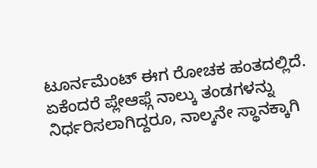ಟೂರ್ನಮೆಂಟ್ ಈಗ ರೋಚಕ ಹಂತದಲ್ಲಿದೆ. ಏಕೆಂದರೆ ಪ್ಲೇಆಫ್ಗೆ ನಾಲ್ಕು ತಂಡಗಳನ್ನು ನಿರ್ಧರಿಸಲಾಗಿದ್ದರೂ, ನಾಲ್ಕನೇ ಸ್ಥಾನಕ್ಕಾಗಿ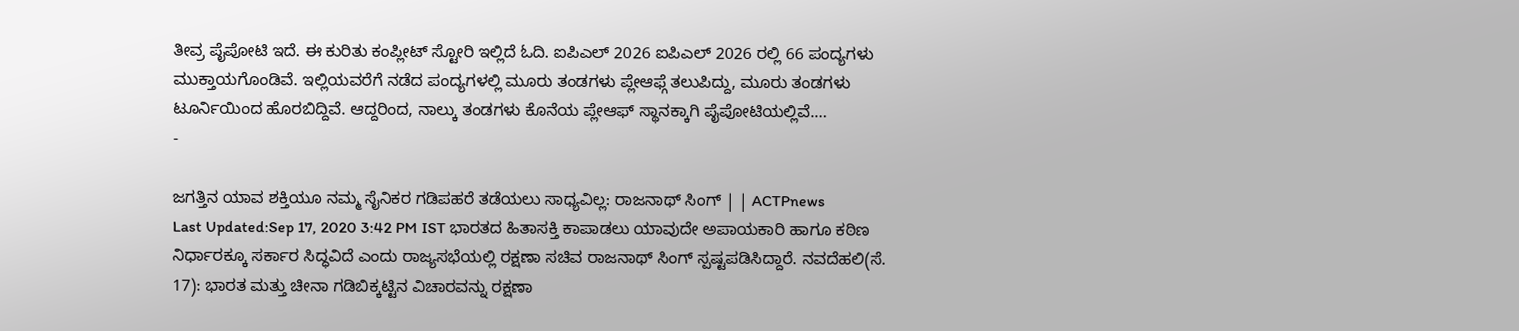ತೀವ್ರ ಪೈಪೋಟಿ ಇದೆ. ಈ ಕುರಿತು ಕಂಪ್ಲೀಟ್ ಸ್ಟೋರಿ ಇಲ್ಲಿದೆ ಓದಿ. ಐಪಿಎಲ್ 2026 ಐಪಿಎಲ್ 2026 ರಲ್ಲಿ 66 ಪಂದ್ಯಗಳು ಮುಕ್ತಾಯಗೊಂಡಿವೆ. ಇಲ್ಲಿಯವರೆಗೆ ನಡೆದ ಪಂದ್ಯಗಳಲ್ಲಿ ಮೂರು ತಂಡಗಳು ಪ್ಲೇಆಫ್ಗೆ ತಲುಪಿದ್ದು, ಮೂರು ತಂಡಗಳು ಟೂರ್ನಿಯಿಂದ ಹೊರಬಿದ್ದಿವೆ. ಆದ್ದರಿಂದ, ನಾಲ್ಕು ತಂಡಗಳು ಕೊನೆಯ ಪ್ಲೇಆಫ್ ಸ್ಥಾನಕ್ಕಾಗಿ ಪೈಪೋಟಿಯಲ್ಲಿವೆ.…
-

ಜಗತ್ತಿನ ಯಾವ ಶಕ್ತಿಯೂ ನಮ್ಮ ಸೈನಿಕರ ಗಡಿಪಹರೆ ತಡೆಯಲು ಸಾಧ್ಯವಿಲ್ಲ: ರಾಜನಾಥ್ ಸಿಂಗ್ | | ACTPnews
Last Updated:Sep 17, 2020 3:42 PM IST ಭಾರತದ ಹಿತಾಸಕ್ತಿ ಕಾಪಾಡಲು ಯಾವುದೇ ಅಪಾಯಕಾರಿ ಹಾಗೂ ಕಠಿಣ ನಿರ್ಧಾರಕ್ಕೂ ಸರ್ಕಾರ ಸಿದ್ಧವಿದೆ ಎಂದು ರಾಜ್ಯಸಭೆಯಲ್ಲಿ ರಕ್ಷಣಾ ಸಚಿವ ರಾಜನಾಥ್ ಸಿಂಗ್ ಸ್ಪಷ್ಟಪಡಿಸಿದ್ದಾರೆ. ನವದೆಹಲಿ(ಸೆ. 17): ಭಾರತ ಮತ್ತು ಚೀನಾ ಗಡಿಬಿಕ್ಕಟ್ಟಿನ ವಿಚಾರವನ್ನು ರಕ್ಷಣಾ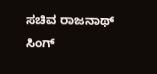ಸಚಿವ ರಾಜನಾಥ್ ಸಿಂಗ್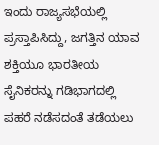ಇಂದು ರಾಜ್ಯಸಭೆಯಲ್ಲಿ ಪ್ರಸ್ತಾಪಿಸಿದ್ದು, ಜಗತ್ತಿನ ಯಾವ ಶಕ್ತಿಯೂ ಭಾರತೀಯ ಸೈನಿಕರನ್ನು ಗಡಿಭಾಗದಲ್ಲಿ ಪಹರೆ ನಡೆಸದಂತೆ ತಡೆಯಲು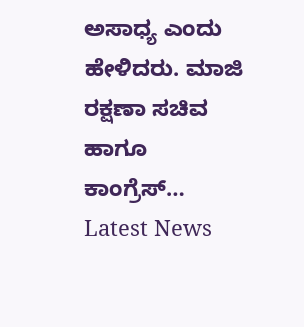ಅಸಾಧ್ಯ ಎಂದು ಹೇಳಿದರು. ಮಾಜಿ ರಕ್ಷಣಾ ಸಚಿವ ಹಾಗೂ ಕಾಂಗ್ರೆಸ್…
Latest News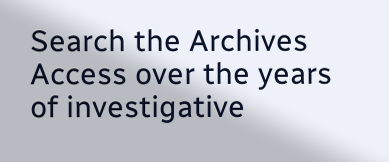Search the Archives
Access over the years of investigative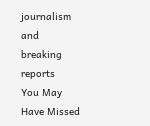journalism and breaking reports
You May Have Missed